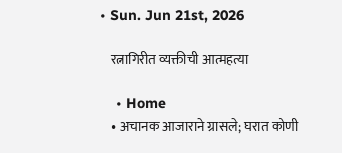• Sun. Jun 21st, 2026

    रत्नागिरीत व्यक्तीची आत्महत्या

    • Home
    • अचानक आजाराने ग्रासले; घरात कोणी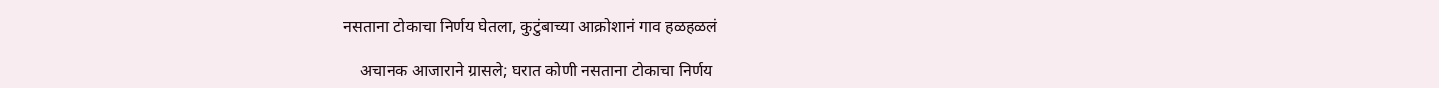नसताना टोकाचा निर्णय घेतला, कुटुंबाच्या आक्रोशानं गाव हळहळलं

    अचानक आजाराने ग्रासले; घरात कोणी नसताना टोकाचा निर्णय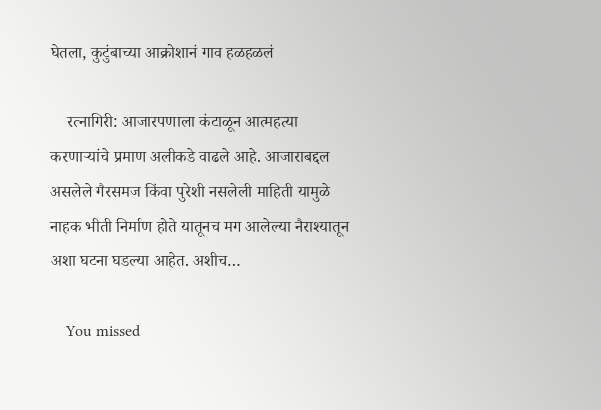घेतला, कुटुंबाच्या आक्रोशानं गाव हळहळलं

    रत्नागिरी: आजारपणाला कंटाळून आत्महत्या करणाऱ्यांचे प्रमाण अलीकडे वाढले आहे. आजाराबद्दल असलेले गैरसमज किंवा पुरेशी नसलेली माहिती यामुळे नाहक भीती निर्माण होते यातूनच मग आलेल्या नैराश्यातून अशा घटना घडल्या आहेत. अशीच…

    You missed